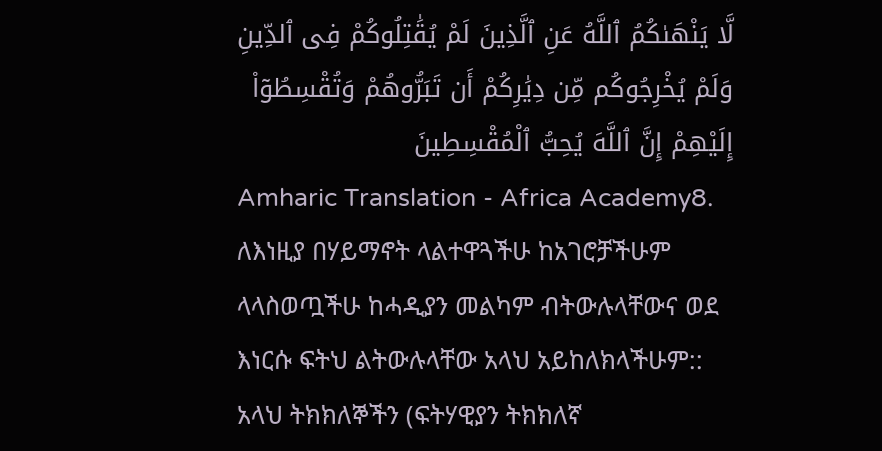لَّا يَنْهَىٰكُمُ ٱللَّهُ عَنِ ٱلَّذِينَ لَمْ يُقَٰتِلُوكُمْ فِى ٱلدِّينِ وَلَمْ يُخْرِجُوكُم مِّن دِيَٰرِكُمْ أَن تَبَرُّوهُمْ وَتُقْسِطُوٓا۟ إِلَيْهِمْ إِنَّ ٱللَّهَ يُحِبُّ ٱلْمُقْسِطِينَ
Amharic Translation - Africa Academy8. ለእነዚያ በሃይማኖት ላልተዋጓችሁ ከአገሮቻችሁም ላላስወጧችሁ ከሓዲያን መልካም ብትውሉላቸውና ወደ እነርሱ ፍትህ ልትውሉላቸው አላህ አይከለክላችሁም:: አላህ ትክክለኞችን (ፍትሃዊያን ትክክለኛ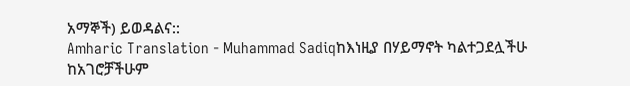አማኞች) ይወዳልና::
Amharic Translation - Muhammad Sadiqከእነዚያ በሃይማኖት ካልተጋደሏችሁ ከአገሮቻችሁም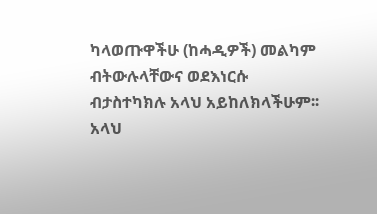ካላወጡዋችሁ (ከሓዲዎች) መልካም ብትውሉላቸውና ወደእነርሱ ብታስተካክሉ አላህ አይከለክላችሁም፡፡ አላህ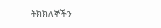ትክክለኞችን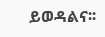ይወዳልና፡፡